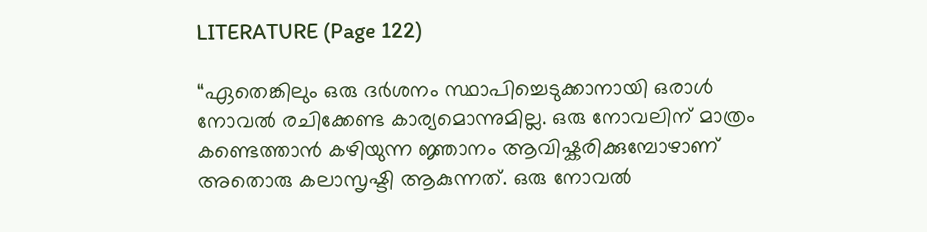LITERATURE (Page 122)

“ഏതെങ്കിലും ഒരു ദർശനം സ്ഥാപിച്ചെടുക്കാനായി ഒരാൾ നോവൽ രചിക്കേണ്ട കാര്യമൊന്നുമില്ല. ഒരു നോവലിന് മാത്രം കണ്ടെത്താൻ കഴിയുന്ന ജ്ഞാനം ആവിഷ്കരിക്കുമ്പോഴാണ് അതൊരു കലാസൃഷ്ടി ആകുന്നത്. ഒരു നോവൽ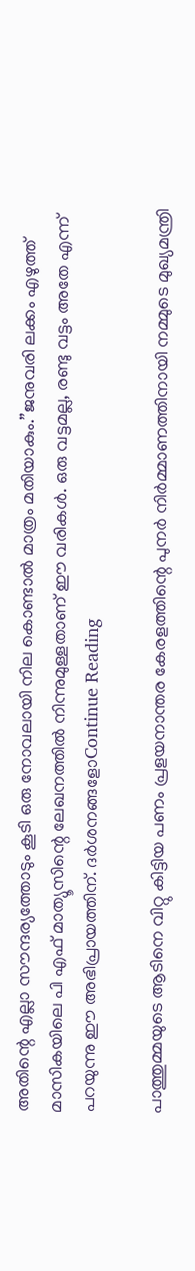അതിന്റെ എല്ലാ സൗന്ദര്യത്തോടും കൂടി ഒരു നോവലായി നില കൊണ്ടാൽ മാത്രം മതിയാകും.”ജനുവരി ലക്കം എഴുത്ത് മാസികയിലെ പി എഫ് മാത്യൂസിന്റെ ലേഖനത്തിൽ നിന്നുമുള്ളതാണ് ഈ വരികൾ. ഒരു വട്ടമല്ല, രണ്ടു വട്ടം അതേ എന്ന് പറയുന്നു ഈ അഭിപ്രായത്തിന്. ദർശനങ്ങളോContinue Reading

പാത്തുമ്മയുടെ ആടിനെ വിറ്റു കിട്ടിയ പണം പ്രളയനാന്തര കേരളത്തിന്റെ പുനർ നിർമ്മാണത്തിനായി നമ്മുടെ മുഖ്യമന്ത്രി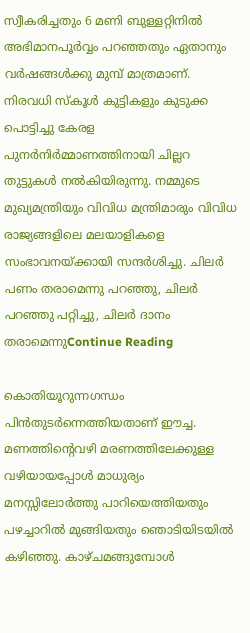സ്വീകരിച്ചതും 6 മണി ബുള്ളറ്റിനിൽ അഭിമാനപൂർവ്വം പറഞ്ഞതും ഏതാനും വർഷങ്ങൾക്കു മുമ്പ് മാത്രമാണ്. നിരവധി സ്‌കൂൾ കുട്ടികളും കുടുക്ക പൊട്ടിച്ചു കേരള പുനർനിർമ്മാണത്തിനായി ചില്ലറ തുട്ടുകൾ നൽകിയിരുന്നു. നമ്മുടെ മുഖ്യമന്ത്രിയും വിവിധ മന്ത്രിമാരും വിവിധ രാജ്യങ്ങളിലെ മലയാളികളെ സംഭാവനയ്ക്കായി സന്ദർശിച്ചു. ചിലർ പണം തരാമെന്നു പറഞ്ഞു, ചിലർ പറഞ്ഞു പറ്റിച്ചു, ചിലർ ദാനം തരാമെന്നുContinue Reading

കൊതിയൂറുന്നഗന്ധം പിൻതുടർന്നെത്തിയതാണ് ഈച്ച. മണത്തിൻ്റെവഴി മരണത്തിലേക്കുള്ള വഴിയായപ്പോൾ മാധുര്യം മനസ്സിലോർത്തു പാറിയെത്തിയതും പഴച്ചാറിൽ മുങ്ങിയതും ഞൊടിയിടയിൽ കഴിഞ്ഞു. കാഴ്ചമങ്ങുമ്പോൾ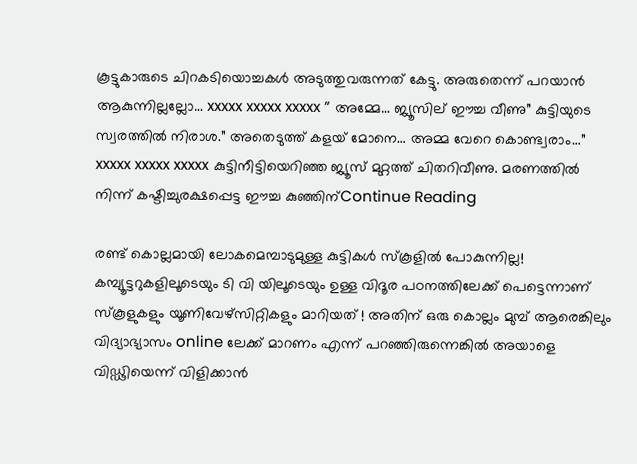കൂട്ടുകാരുടെ ചിറകടിയൊച്ചകൾ അടുത്തുവരുന്നത് കേട്ടു. അരുതെന്ന് പറയാൻ ആകുന്നില്ലല്ലോ… xxxxx xxxxx xxxxx ” അമ്മേ… ജ്യൂസില് ഈച്ച വീണു” കുട്ടിയുടെ സ്വരത്തിൽ നിരാശ.” അതെടുത്ത് കളയ് മോനെ… അമ്മ വേറെ കൊണ്ട്വരാം…” xxxxx xxxxx xxxxx കുട്ടിനീട്ടിയെറിഞ്ഞ ജ്യൂസ് മുറ്റത്ത് ചിതറിവീണു. മരണത്തിൽ നിന്ന് കഷ്ടിച്ചുരക്ഷപ്പെട്ട ഈച്ച കുഞ്ഞിന്Continue Reading

രണ്ട് കൊല്ലമായി ലോകമെമ്പാടുമുള്ള കുട്ടികൾ സ്കൂളിൽ പോകുന്നില്ല! കമ്പ്യൂട്ടറുകളിലൂടെയും ടി വി യിലൂടെയും ഉള്ള വിദൂര പഠനത്തിലേക്ക് പെട്ടെന്നാണ് സ്കൂളുകളും യൂണിവേഴ്സിറ്റികളും മാറിയത് ! അതിന് ഒരു കൊല്ലം മുമ്പ് ആരെങ്കിലും വിദ്യാഭ്യാസം online ലേക്ക് മാറണം എന്ന് പറഞ്ഞിരുന്നെങ്കിൽ അയാളെ വിഡ്ഢിയെന്ന് വിളിക്കാൻ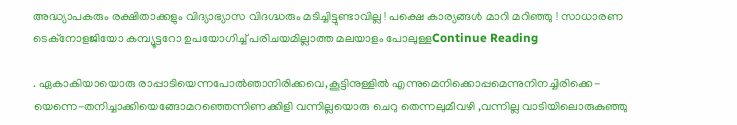അദ്ധ്യാപകരും രക്ഷിതാക്കളും വിദ്യാഭ്യാസ വിദഗ്ദ്ധരും മടിച്ചിട്ടുണ്ടാവില്ല ! പക്ഷെ കാര്യങ്ങൾ മാറി മറിഞ്ഞു ! സാധാരണ ടെക്നോളജിയോ കമ്പ്യൂട്ടറോ ഉപയോഗിച്ച് പരിചയമില്ലാത്ത മലയാളം പോലുള്ളContinue Reading

. ഏകാകിയായൊരു രാപ്പാടിയെന്നപോൽഞാനിരിക്കവെ,കൂട്ടിനുള്ളിൽ എന്നുമെനിക്കൊപ്പമെന്നുനിനച്ചിരിക്കെ-യെന്നെ-തനിച്ചാക്കിയെങ്ങോമറഞ്ഞെന്നിണക്കിളി വന്നില്ലയൊരു ചെറു തെന്നലുമീവഴി ,വന്നില്ല വാടിയിലൊരുകുഞ്ഞു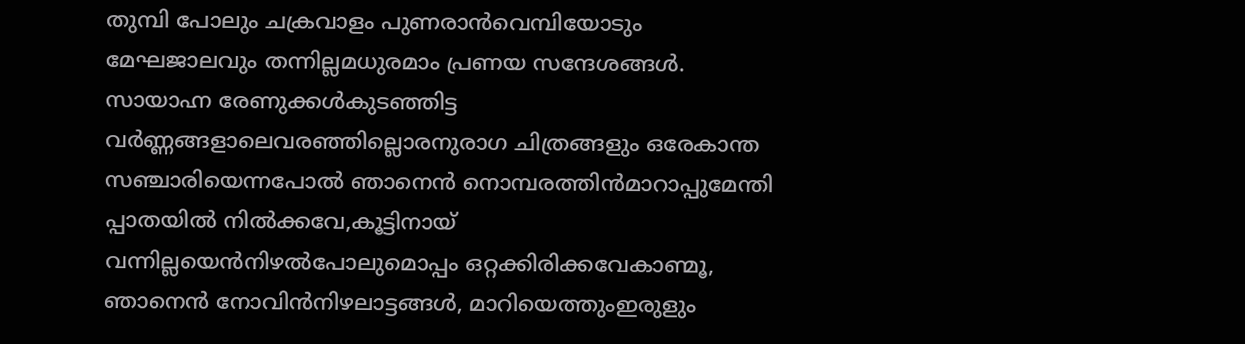തുമ്പി പോലും ചക്രവാളം പുണരാൻവെമ്പിയോടും മേഘജാലവും തന്നില്ലമധുരമാം പ്രണയ സന്ദേശങ്ങൾ. സായാഹ്ന രേണുക്കൾകുടഞ്ഞിട്ട വർണ്ണങ്ങളാലെവരഞ്ഞില്ലൊരനുരാഗ ചിത്രങ്ങളും ഒരേകാന്ത സഞ്ചാരിയെന്നപോൽ ഞാനെൻ നൊമ്പരത്തിൻമാറാപ്പുമേന്തി പ്പാതയിൽ നിൽക്കവേ,കൂട്ടിനായ് വന്നില്ലയെൻനിഴൽപോലുമൊപ്പം ഒറ്റക്കിരിക്കവേകാണ്മൂ, ഞാനെൻ നോവിൻനിഴലാട്ടങ്ങൾ, മാറിയെത്തുംഇരുളും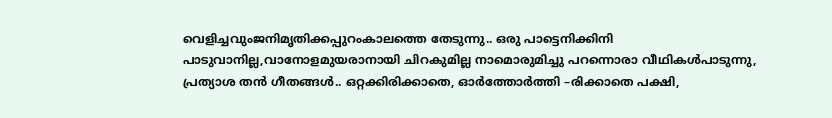വെളിച്ചവുംജനിമൃതിക്കപ്പുറംകാലത്തെ തേടുന്നു.. ഒരു പാട്ടെനിക്കിനി പാടുവാനില്ല,വാനോളമുയരാനായി ചിറകുമില്ല നാമൊരുമിച്ചു പറന്നൊരാ വീഥികൾപാടുന്നു, പ്രത്യാശ തൻ ഗീതങ്ങൾ.. ഒറ്റക്കിരിക്കാതെ, ഓർത്തോർത്തി –രിക്കാതെ പക്ഷി,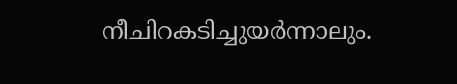നീചിറകടിച്ചുയർന്നാലും.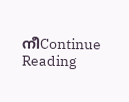നീContinue Reading